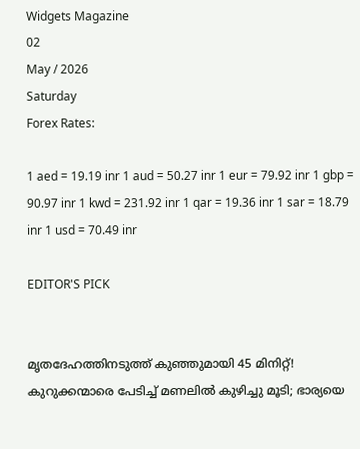Widgets Magazine
02
May / 2026
Saturday
Forex Rates:

1 aed = 19.19 inr 1 aud = 50.27 inr 1 eur = 79.92 inr 1 gbp = 90.97 inr 1 kwd = 231.92 inr 1 qar = 19.36 inr 1 sar = 18.79 inr 1 usd = 70.49 inr

EDITOR'S PICK


മൃതദേഹത്തിനടുത്ത് കുഞ്ഞുമായി 45 മിനിറ്റ്! കുറുക്കന്മാരെ പേടിച്ച് മണലിൽ കുഴിച്ചു മൂടി; ഭാര്യയെ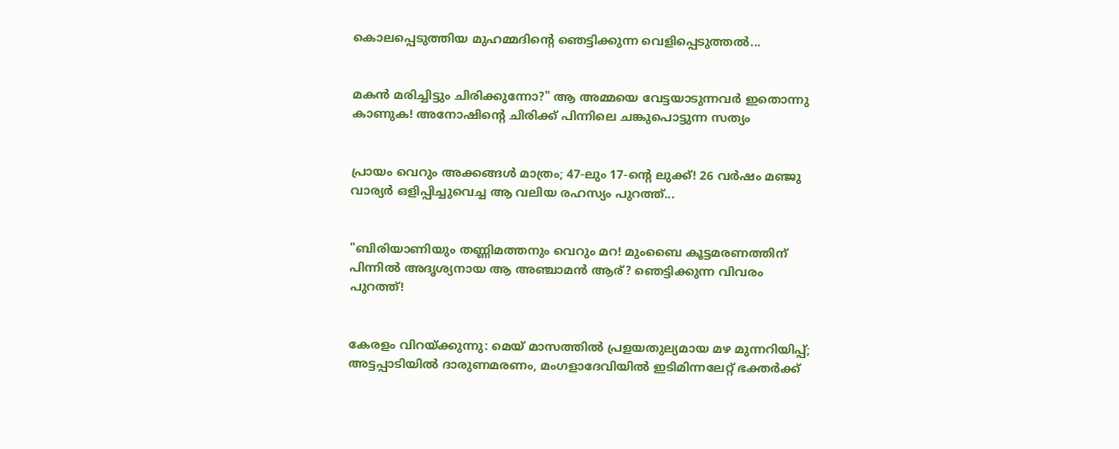കൊലപ്പെടുത്തിയ മുഹമ്മദിന്റെ ഞെട്ടിക്കുന്ന വെളിപ്പെടുത്തൽ...


മകൻ മരിച്ചിട്ടും ചിരിക്കുന്നോ?" ആ അമ്മയെ വേട്ടയാടുന്നവർ ഇതൊന്നു കാണുക! അനോഷിന്റെ ചിരിക്ക് പിന്നിലെ ചങ്കുപൊട്ടുന്ന സത്യം


പ്രായം വെറും അക്കങ്ങൾ മാത്രം; 47-ലും 17-ന്റെ ലുക്ക്! 26 വർഷം മഞ്ജു വാര്യർ ഒളിപ്പിച്ചുവെച്ച ആ വലിയ രഹസ്യം പുറത്ത്...


"ബിരിയാണിയും തണ്ണിമത്തനും വെറും മറ! മുംബൈ കൂട്ടമരണത്തിന് പിന്നിൽ അദൃശ്യനായ ആ അഞ്ചാമൻ ആര്? ഞെട്ടിക്കുന്ന വിവരം പുറത്ത്!


കേരളം വിറയ്ക്കുന്നു: മെയ് മാസത്തിൽ പ്രളയതുല്യമായ മഴ മുന്നറിയിപ്പ്; അട്ടപ്പാടിയിൽ ദാരുണമരണം, മംഗളാദേവിയിൽ ഇടിമിന്നലേറ്റ് ഭക്തർക്ക്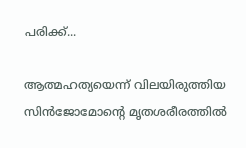പരിക്ക്...

ആത്മഹത്യയെന്ന് വിലയിരുത്തിയ സിൻജോമോന്റെ മൃതശരീരത്തിൽ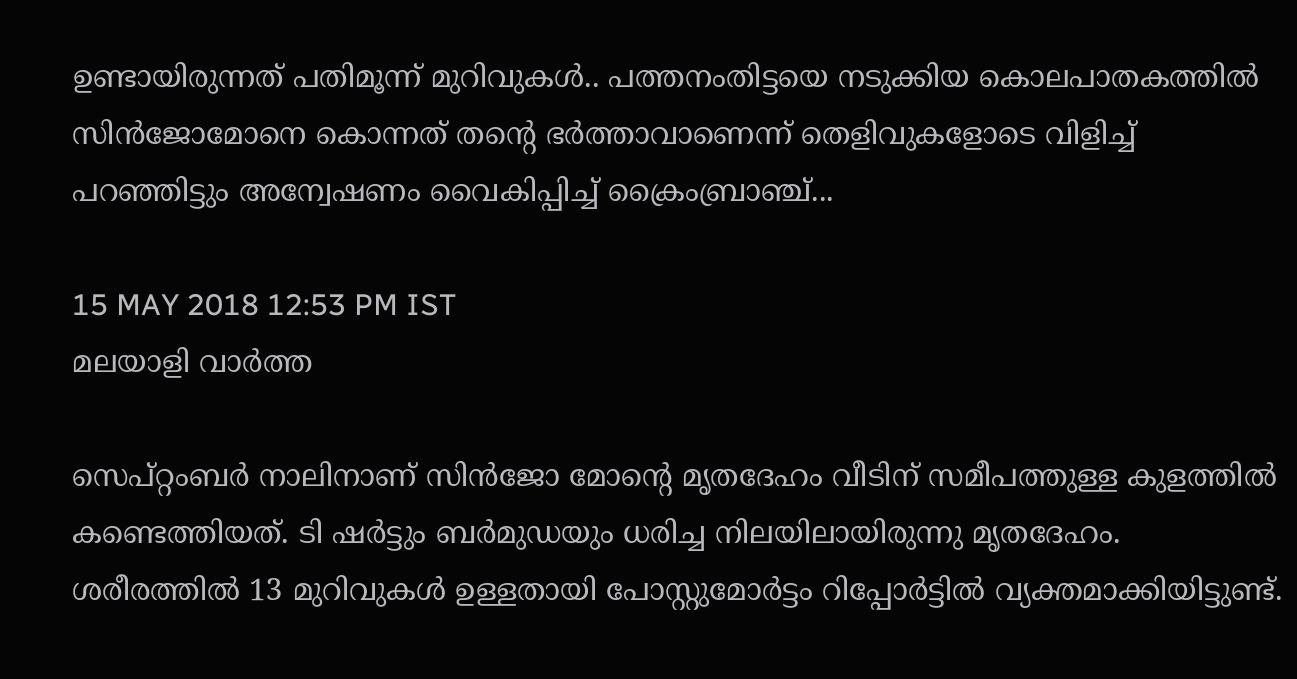ഉണ്ടായിരുന്നത് പതിമൂന്ന് മുറിവുകൾ.. പത്തനംതിട്ടയെ നടുക്കിയ കൊലപാതകത്തിൽ സിൻജോമോനെ കൊന്നത് തന്റെ ഭർത്താവാണെന്ന് തെളിവുകളോടെ വിളിച്ച് പറഞ്ഞിട്ടും അന്വേഷണം വൈകിപ്പിച്ച് ക്രൈംബ്രാഞ്ച്...

15 MAY 2018 12:53 PM IST
മലയാളി വാര്‍ത്ത

സെപ്റ്റംബര്‍ നാലിനാണ് സിന്‍ജോ മോന്റെ മൃതദേഹം വീടിന് സമീപത്തുള്ള കുളത്തില്‍ കണ്ടെത്തിയത്. ടി ഷര്‍ട്ടും ബര്‍മുഡയും ധരിച്ച നിലയിലായിരുന്നു മൃതദേഹം. ശരീരത്തില്‍ 13 മുറിവുകള്‍ ഉള്ളതായി പോസ്റ്റുമോര്‍ട്ടം റിപ്പോര്‍ട്ടില്‍ വ്യക്തമാക്കിയിട്ടുണ്ട്.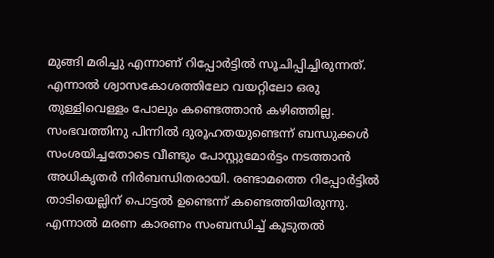മുങ്ങി മരിച്ചു എന്നാണ് റിപ്പോര്‍ട്ടില്‍ സൂചിപ്പിച്ചിരുന്നത്. എന്നാല്‍ ശ്വാസകോശത്തിലോ വയറ്റിലോ ഒരു തുള്ളിവെള്ളം പോലും കണ്ടെത്താന്‍ കഴിഞ്ഞില്ല. സംഭവത്തിനു പിന്നില്‍ ദുരൂഹതയുണ്ടെന്ന് ബന്ധുക്കള്‍ സംശയിച്ചതോടെ വീണ്ടും പോസ്റ്റുമോര്‍ട്ടം നടത്താന്‍ അധികൃതര്‍ നിര്‍ബന്ധിതരായി. രണ്ടാമത്തെ റിപ്പോര്‍ട്ടില്‍ താടിയെല്ലിന് പൊട്ടല്‍ ഉണ്ടെന്ന് കണ്ടെത്തിയിരുന്നു. എന്നാല്‍ മരണ കാരണം സംബന്ധിച്ച്‌ കൂടുതല്‍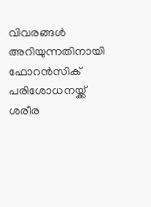വിവരങ്ങള്‍ അറിയുന്നതിനായി ഫോറന്‍സിക് പരിശോധനയ്ക്ക് ശരീര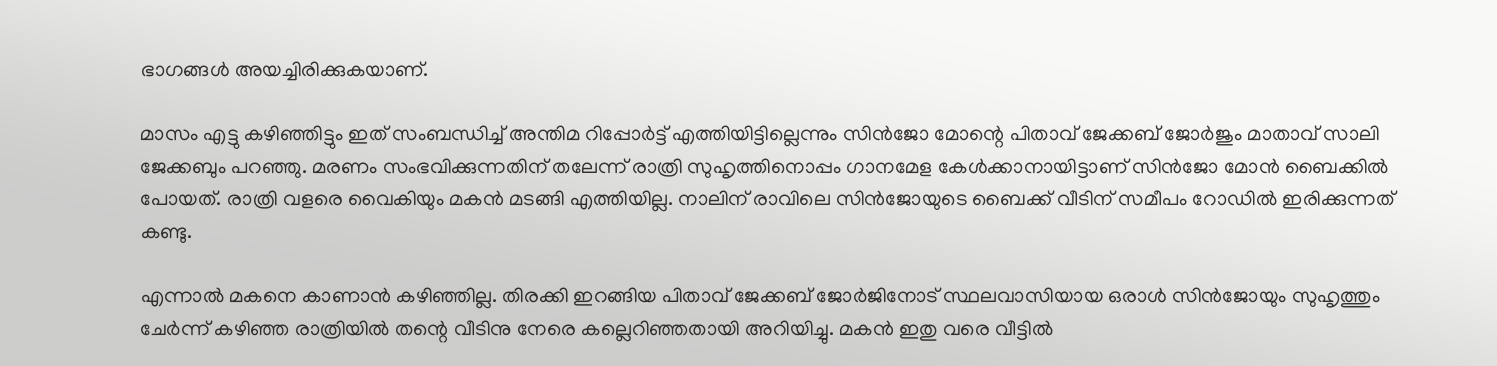ഭാഗങ്ങള്‍ അയച്ചിരിക്കുകയാണ്.

മാസം എട്ടു കഴിഞ്ഞിട്ടും ഇത് സംബന്ധിച്ച്‌ അന്തിമ റിപ്പോര്‍ട്ട് എത്തിയിട്ടില്ലെന്നും സിന്‍ജോ മോന്റെ പിതാവ് ജേക്കബ് ജോര്‍ജും മാതാവ് സാലി ജേക്കബും പറഞ്ഞു. മരണം സംഭവിക്കുന്നതിന് തലേന്ന് രാത്രി സുഹൃത്തിനൊപ്പം ഗാനമേള കേള്‍ക്കാനായിട്ടാണ് സിന്‍ജോ മോന്‍ ബൈക്കില്‍ പോയത്. രാത്രി വളരെ വൈകിയും മകന്‍ മടങ്ങി എത്തിയില്ല. നാലിന് രാവിലെ സിന്‍ജോയുടെ ബൈക്ക് വീടിന് സമീപം റോഡില്‍ ഇരിക്കുന്നത് കണ്ടു.

എന്നാല്‍ മകനെ കാണാന്‍ കഴിഞ്ഞില്ല. തിരക്കി ഇറങ്ങിയ പിതാവ് ജേക്കബ് ജോര്‍ജിനോട് സ്ഥലവാസിയായ ഒരാള്‍ സിന്‍ജോയും സുഹൃത്തും ചേര്‍ന്ന് കഴിഞ്ഞ രാത്രിയില്‍ തന്റെ വീടിനു നേരെ കല്ലെറിഞ്ഞതായി അറിയിച്ചു. മകന്‍ ഇതു വരെ വീട്ടില്‍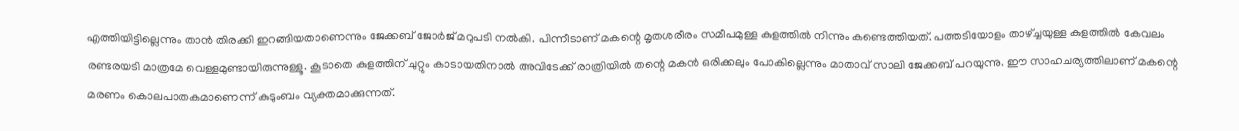എത്തിയിട്ടില്ലെന്നും താന്‍ തിരക്കി ഇറങ്ങിയതാണെന്നും ജേക്കബ് ജോര്‍ജ് മറുപടി നല്‍കി. പിന്നീടാണ് മകന്റെ മൃതശരീരം സമീപമുള്ള കുളത്തില്‍ നിന്നും കണ്ടെത്തിയത്. പത്തടിയോളം താഴ്‌ച്ചയുള്ള കുളത്തില്‍ കേവലം രണ്ടരയടി മാത്രമേ വെള്ളമുണ്ടായിരുന്നുള്ളൂ. കൂടാതെ കുളത്തിന് ചുറ്റും കാടായതിനാല്‍ അവിടേക്ക് രാത്രിയില്‍ തന്റെ മകന്‍ ഒരിക്കലും പോകില്ലെന്നും മാതാവ് സാലി ജേക്കബ് പറയുന്നു. ഈ സാഹചര്യത്തിലാണ് മകന്റെ മരണം കൊലപാതകമാണെന്ന് കുടുംബം വ്യക്തമാക്കുന്നത്.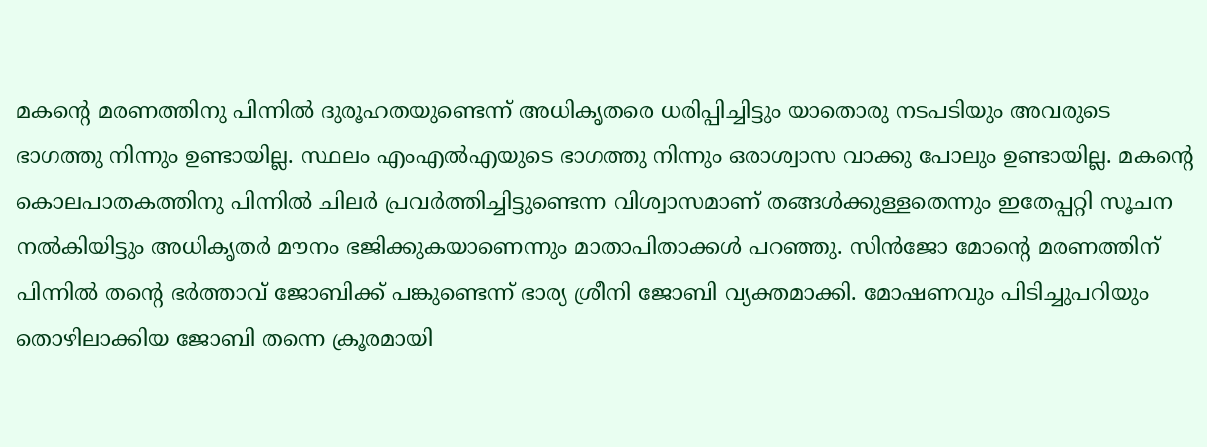മകന്റെ മരണത്തിനു പിന്നില്‍ ദുരൂഹതയുണ്ടെന്ന് അധികൃതരെ ധരിപ്പിച്ചിട്ടും യാതൊരു നടപടിയും അവരുടെ ഭാഗത്തു നിന്നും ഉണ്ടായില്ല. സ്ഥലം എംഎല്‍എയുടെ ഭാഗത്തു നിന്നും ഒരാശ്വാസ വാക്കു പോലും ഉണ്ടായില്ല. മകന്റെ കൊലപാതകത്തിനു പിന്നില്‍ ചിലര്‍ പ്രവര്‍ത്തിച്ചിട്ടുണ്ടെന്ന വിശ്വാസമാണ് തങ്ങള്‍ക്കുള്ളതെന്നും ഇതേപ്പറ്റി സൂചന നല്‍കിയിട്ടും അധികൃതര്‍ മൗനം ഭജിക്കുകയാണെന്നും മാതാപിതാക്കള്‍ പറഞ്ഞു. സിന്‍ജോ മോന്റെ മരണത്തിന് പിന്നില്‍ തന്റെ ഭര്‍ത്താവ് ജോബിക്ക് പങ്കുണ്ടെന്ന് ഭാര്യ ശ്രീനി ജോബി വ്യക്തമാക്കി. മോഷണവും പിടിച്ചുപറിയും തൊഴിലാക്കിയ ജോബി തന്നെ ക്രൂരമായി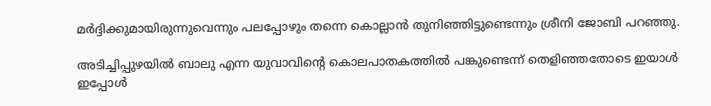മര്‍ദ്ദിക്കുമായിരുന്നുവെന്നും പലപ്പോഴും തന്നെ കൊല്ലാന്‍ തുനിഞ്ഞിട്ടുണ്ടെന്നും ശ്രീനി ജോബി പറഞ്ഞു.

അടിച്ചിപ്പുഴയില്‍ ബാലു എന്ന യുവാവിന്റെ കൊലപാതകത്തില്‍ പങ്കുണ്ടെന്ന് തെളിഞ്ഞതോടെ ഇയാള്‍ ഇപ്പോള്‍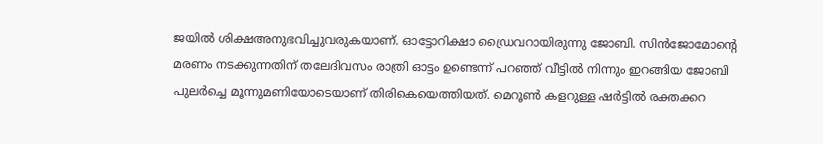ജയില്‍ ശിക്ഷഅനുഭവിച്ചുവരുകയാണ്. ഓട്ടോറിക്ഷാ ഡ്രൈവറായിരുന്നു ജോബി. സിന്‍ജോമോന്റെ മരണം നടക്കുന്നതിന് തലേദിവസം രാത്രി ഓട്ടം ഉണ്ടെന്ന് പറഞ്ഞ് വീട്ടില്‍ നിന്നും ഇറങ്ങിയ ജോബി പുലര്‍ച്ചെ മൂന്നുമണിയോടെയാണ് തിരികെയെത്തിയത്. മെറൂണ്‍ കളറുള്ള ഷര്‍ട്ടില്‍ രക്തക്കറ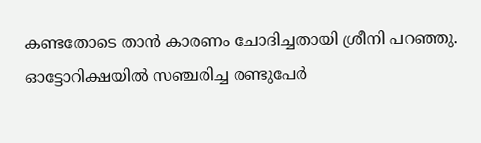കണ്ടതോടെ താന്‍ കാരണം ചോദിച്ചതായി ശ്രീനി പറഞ്ഞു. ഓട്ടോറിക്ഷയില്‍ സഞ്ചരിച്ച രണ്ടുപേര്‍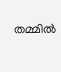തമ്മില്‍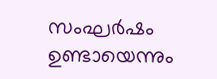സംഘര്‍ഷം ഉണ്ടായെന്നും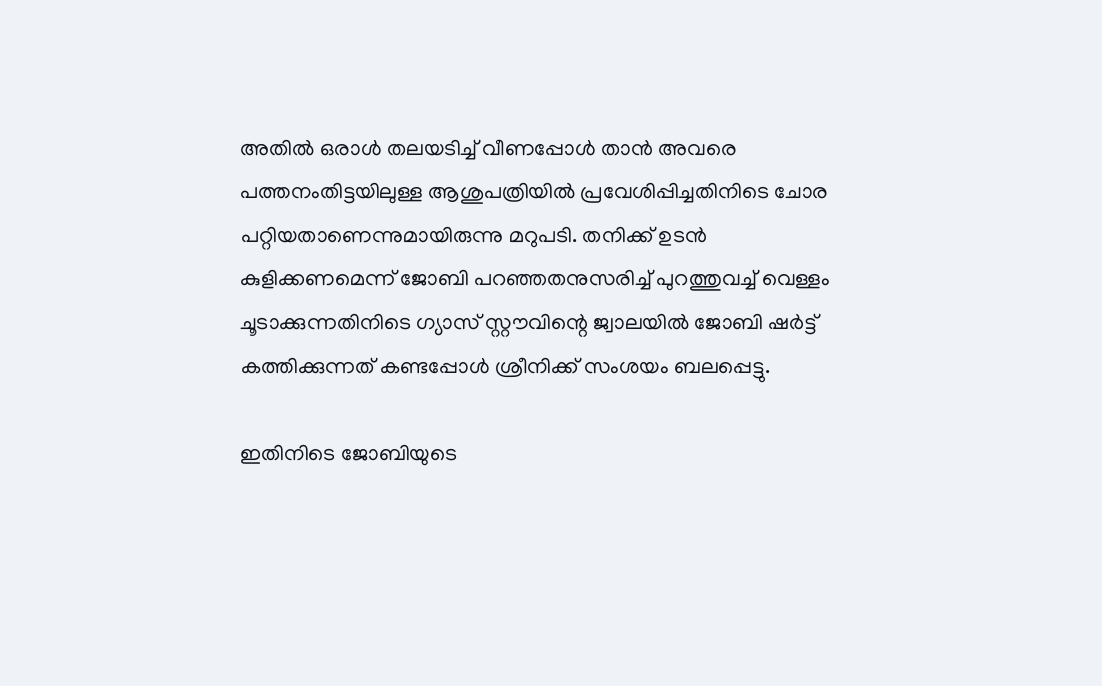അതില്‍ ഒരാള്‍ തലയടിച്ച്‌ വീണപ്പോള്‍ താന്‍ അവരെ പത്തനംതിട്ടയിലുള്ള ആശുപത്രിയില്‍ പ്രവേശിപ്പിച്ചതിനിടെ ചോര പറ്റിയതാണെന്നുമായിരുന്നു മറുപടി. തനിക്ക് ഉടന്‍ കുളിക്കണമെന്ന് ജോബി പറഞ്ഞതനുസരിച്ച്‌ പുറത്തുവച്ച്‌ വെള്ളം ചൂടാക്കുന്നതിനിടെ ഗ്യാസ് സ്റ്റൗവിന്റെ ജ്വാലയില്‍ ജോബി ഷര്‍ട്ട് കത്തിക്കുന്നത് കണ്ടപ്പോള്‍ ശ്രീനിക്ക് സംശയം ബലപ്പെട്ടു.

ഇതിനിടെ ജോബിയുടെ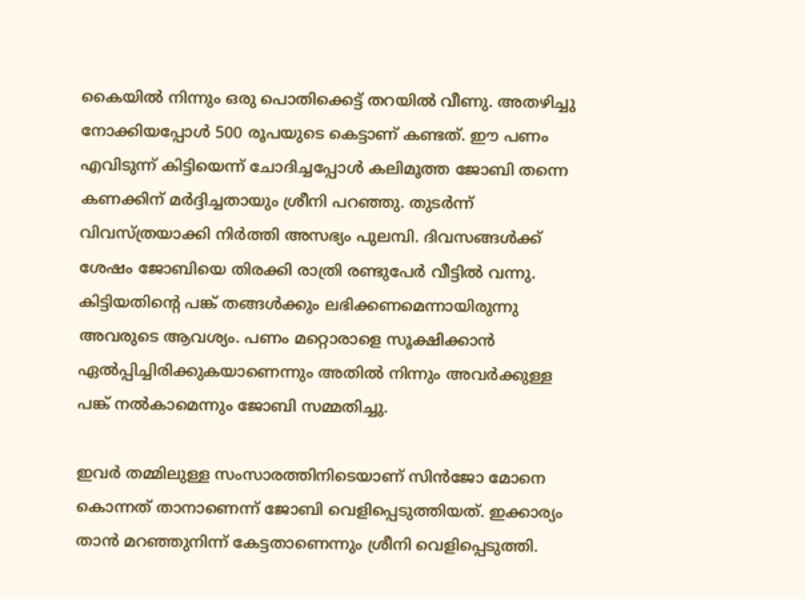കൈയില്‍ നിന്നും ഒരു പൊതിക്കെട്ട് തറയില്‍ വീണു. അതഴിച്ചു നോക്കിയപ്പോള്‍ 500 രൂപയുടെ കെട്ടാണ് കണ്ടത്. ഈ പണം എവിടുന്ന് കിട്ടിയെന്ന് ചോദിച്ചപ്പോള്‍ കലിമൂത്ത ജോബി തന്നെ കണക്കിന് മര്‍ദ്ദിച്ചതായും ശ്രീനി പറഞ്ഞു. തുടര്‍ന്ന് വിവസ്ത്രയാക്കി നിര്‍ത്തി അസഭ്യം പുലമ്പി. ദിവസങ്ങള്‍ക്ക് ശേഷം ജോബിയെ തിരക്കി രാത്രി രണ്ടുപേര്‍ വീട്ടില്‍ വന്നു. കിട്ടിയതിന്റെ പങ്ക് തങ്ങള്‍ക്കും ലഭിക്കണമെന്നായിരുന്നു അവരുടെ ആവശ്യം. പണം മറ്റൊരാളെ സൂക്ഷിക്കാന്‍ ഏല്‍പ്പിച്ചിരിക്കുകയാണെന്നും അതില്‍ നിന്നും അവര്‍ക്കുള്ള പങ്ക് നല്‍കാമെന്നും ജോബി സമ്മതിച്ചു.

ഇവര്‍ തമ്മിലുള്ള സംസാരത്തിനിടെയാണ് സിന്‍ജോ മോനെ കൊന്നത് താനാണെന്ന് ജോബി വെളിപ്പെടുത്തിയത്. ഇക്കാര്യം താന്‍ മറഞ്ഞുനിന്ന് കേട്ടതാണെന്നും ശ്രീനി വെളിപ്പെടുത്തി.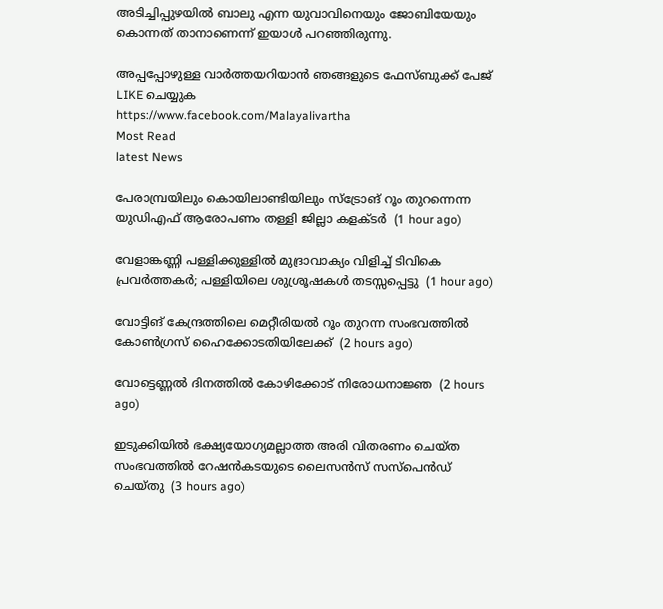അടിച്ചിപ്പുഴയില്‍ ബാലു എന്ന യുവാവിനെയും ജോബിയേയും കൊന്നത് താനാണെന്ന് ഇയാള്‍ പറഞ്ഞിരുന്നു.

അപ്പപ്പോഴുള്ള വാര്‍ത്തയറിയാന്‍ ഞങ്ങളുടെ ഫേസ്‌ബുക്ക്‌ പേജ് LIKE ചെയ്യുക
https://www.facebook.com/Malayalivartha
Most Read
latest News

പേരാമ്പ്രയിലും കൊയിലാണ്ടിയിലും സ്‌ട്രോങ് റൂം തുറന്നെന്ന യുഡിഎഫ് ആരോപണം തള്ളി ജില്ലാ കളക്ടര്‍  (1 hour ago)

വേളാങ്കണ്ണി പള്ളിക്കുള്ളില്‍ മുദ്രാവാക്യം വിളിച്ച് ടിവികെ പ്രവര്‍ത്തകര്‍; പള്ളിയിലെ ശുശ്രൂഷകള്‍ തടസ്സപ്പെട്ടു  (1 hour ago)

വോട്ടിങ് കേന്ദ്രത്തിലെ മെറ്റീരിയല്‍ റൂം തുറന്ന സംഭവത്തില്‍ കോണ്‍ഗ്രസ് ഹൈക്കോടതിയിലേക്ക്  (2 hours ago)

വോട്ടെണ്ണല്‍ ദിനത്തില്‍ കോഴിക്കോട് നിരോധനാജ്ഞ  (2 hours ago)

ഇടുക്കിയില്‍ ഭക്ഷ്യയോഗ്യമല്ലാത്ത അരി വിതരണം ചെയ്ത സംഭവത്തില്‍ റേഷന്‍കടയുടെ ലൈസന്‍സ് സസ്‌പെന്‍ഡ് ചെയ്തു  (3 hours ago)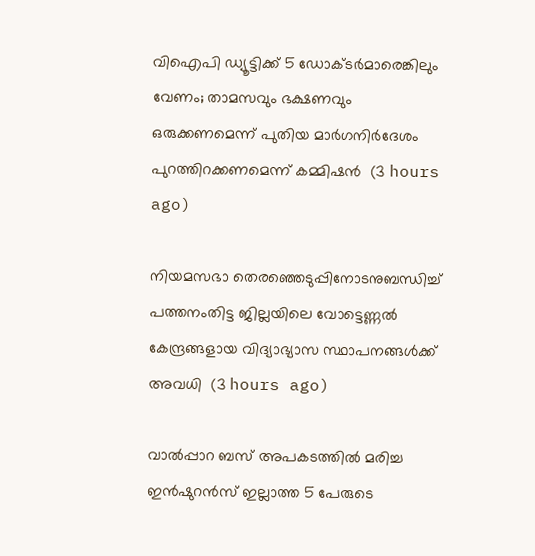വിഐപി ഡ്യൂട്ടിക്ക് 5 ഡോക്ടര്‍മാരെങ്കിലും വേണം; താമസവും ഭക്ഷണവും ഒരുക്കണമെന്ന് പുതിയ മാര്‍ഗനിര്‍ദേശം പുറത്തിറക്കണമെന്ന് കമ്മിഷന്‍  (3 hours ago)

നിയമസഭാ തെരഞ്ഞെടുപ്പിനോടനുബന്ധിച്ച് പത്തനംതിട്ട ജില്ലയിലെ വോട്ടെണ്ണൽ കേന്ദ്രങ്ങളായ വിദ്യാഭ്യാസ സ്ഥാപനങ്ങൾക്ക് അവധി  (3 hours ago)

വാല്‍പ്പാറ ബസ് അപകടത്തില്‍ മരിച്ച ഇന്‍ഷുറന്‍സ് ഇല്ലാത്ത 5 പേരുടെ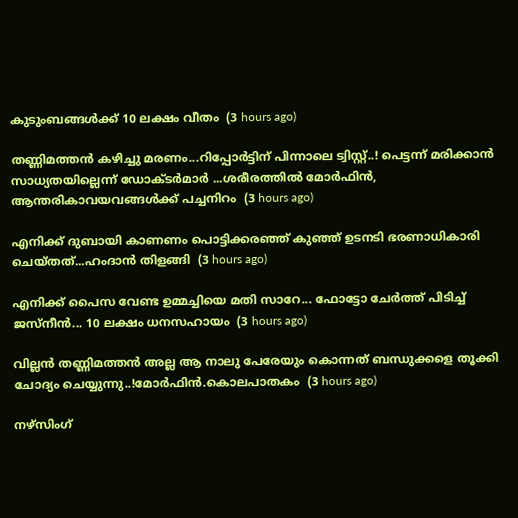കുടുംബങ്ങള്‍ക്ക് 10 ലക്ഷം വീതം  (3 hours ago)

തണ്ണിമത്തൻ കഴിച്ചു മരണം...റിപ്പോർട്ടിന് പിന്നാലെ ട്വിസ്റ്റ്..! പെട്ടന്ന് മരിക്കാൻ സാധ്യതയില്ലെന്ന് ഡോക്ടർമാർ ...ശരീരത്തിൽ മോർഫിൻ, ആന്തരികാവയവങ്ങൾക്ക് പച്ചനിറം  (3 hours ago)

എനിക്ക് ദുബായി കാണണം പൊട്ടിക്കരഞ്ഞ് കുഞ്ഞ് ഉടനടി ഭരണാധികാരി ചെയ്തത്...ഹംദാൻ തിളങ്ങി  (3 hours ago)

എനിക്ക് പൈസ വേണ്ട ഉമ്മച്ചിയെ മതി സാറേ... ഫോട്ടോ ചേർത്ത് പിടിച്ച് ജസ്‌നീൻ... 10 ലക്ഷം ധനസഹായം  (3 hours ago)

വില്ലൻ തണ്ണിമത്തൻ അല്ല ആ നാലു പേരേയും കൊന്നത് ബന്ധുക്കളെ തൂക്കി ചോദ്യം ചെയ്യുന്നു..!മോർഫിൻ.കൊലപാതകം  (3 hours ago)

നഴ്‌സിംഗ്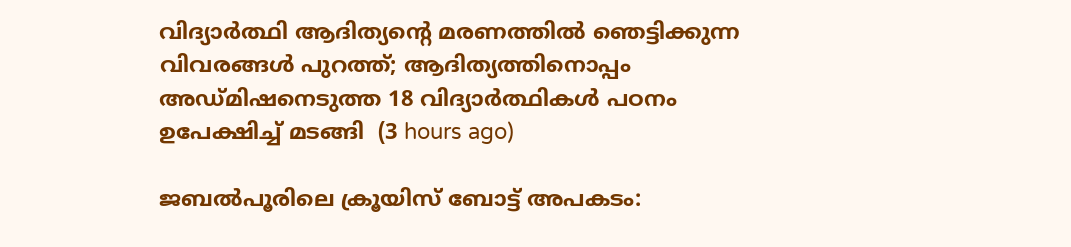വിദ്യാര്‍ത്ഥി ആദിത്യന്റെ മരണത്തില്‍ ഞെട്ടിക്കുന്ന വിവരങ്ങള്‍ പുറത്ത്; ആദിത്യത്തിനൊപ്പം അഡ്മിഷനെടുത്ത 18 വിദ്യാര്‍ത്ഥികള്‍ പഠനം ഉപേക്ഷിച്ച് മടങ്ങി  (3 hours ago)

ജബൽപൂരിലെ ക്രൂയിസ് ബോട്ട് അപകടം: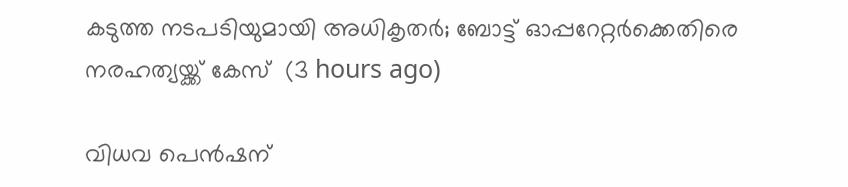കടുത്ത നടപടിയുമായി അധികൃതർ; ബോട്ട് ഓപ്പറേറ്റർക്കെതിരെ നരഹത്യയ്ക്ക് കേസ്  (3 hours ago)

വിധവ പെന്‍ഷന്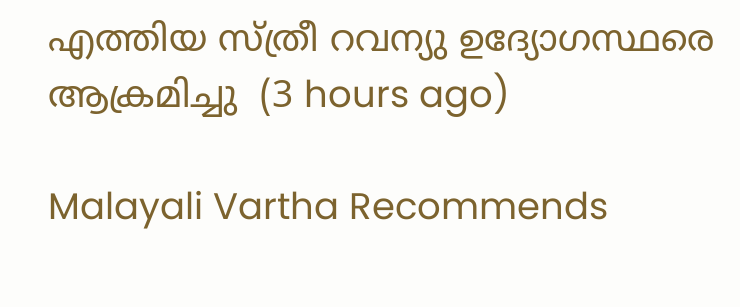എത്തിയ സ്ത്രീ റവന്യു ഉദ്യോഗസ്ഥരെ ആക്രമിച്ചു  (3 hours ago)

Malayali Vartha Recommends